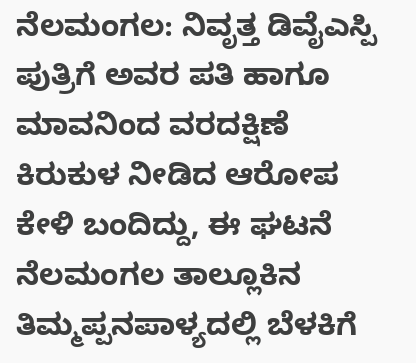ನೆಲಮಂಗಲ: ನಿವೃತ್ತ ಡಿವೈಎಸ್ಪಿ ಪುತ್ರಿಗೆ ಅವರ ಪತಿ ಹಾಗೂ ಮಾವನಿಂದ ವರದಕ್ಷಿಣೆ ಕಿರುಕುಳ ನೀಡಿದ ಆರೋಪ ಕೇಳಿ ಬಂದಿದ್ದು, ಈ ಘಟನೆ ನೆಲಮಂಗಲ ತಾಲ್ಲೂಕಿನ ತಿಮ್ಮಪ್ಪನಪಾಳ್ಯದಲ್ಲಿ ಬೆಳಕಿಗೆ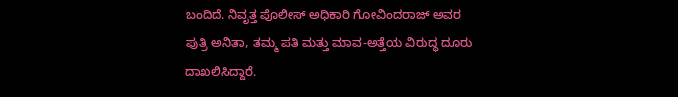ಬಂದಿದೆ. ನಿವೃತ್ತ ಪೊಲೀಸ್ ಅಧಿಕಾರಿ ಗೋವಿಂದರಾಜ್ ಅವರ ಪುತ್ರಿ ಅನಿತಾ, ತಮ್ಮ ಪತಿ ಮತ್ತು ಮಾವ-ಅತ್ತೆಯ ವಿರುದ್ಧ ದೂರು ದಾಖಲಿಸಿದ್ದಾರೆ.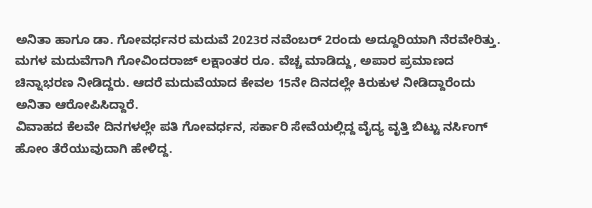ಅನಿತಾ ಹಾಗೂ ಡಾ. ಗೋವರ್ಧನರ ಮದುವೆ 2023ರ ನವೆಂಬರ್ 2ರಂದು ಅದ್ದೂರಿಯಾಗಿ ನೆರವೇರಿತ್ತು. ಮಗಳ ಮದುವೆಗಾಗಿ ಗೋವಿಂದರಾಜ್ ಲಕ್ಷಾಂತರ ರೂ. ವೆಚ್ಚ ಮಾಡಿದ್ದು, ಅಪಾರ ಪ್ರಮಾಣದ ಚಿನ್ನಾಭರಣ ನೀಡಿದ್ದರು. ಆದರೆ ಮದುವೆಯಾದ ಕೇವಲ 15ನೇ ದಿನದಲ್ಲೇ ಕಿರುಕುಳ ನೀಡಿದ್ದಾರೆಂದು ಅನಿತಾ ಆರೋಪಿಸಿದ್ದಾರೆ.
ವಿವಾಹದ ಕೆಲವೇ ದಿನಗಳಲ್ಲೇ ಪತಿ ಗೋವರ್ಧನ, ಸರ್ಕಾರಿ ಸೇವೆಯಲ್ಲಿದ್ದ ವೈದ್ಯ ವೃತ್ತಿ ಬಿಟ್ಟು ನರ್ಸಿಂಗ್ ಹೋಂ ತೆರೆಯುವುದಾಗಿ ಹೇಳಿದ್ದ.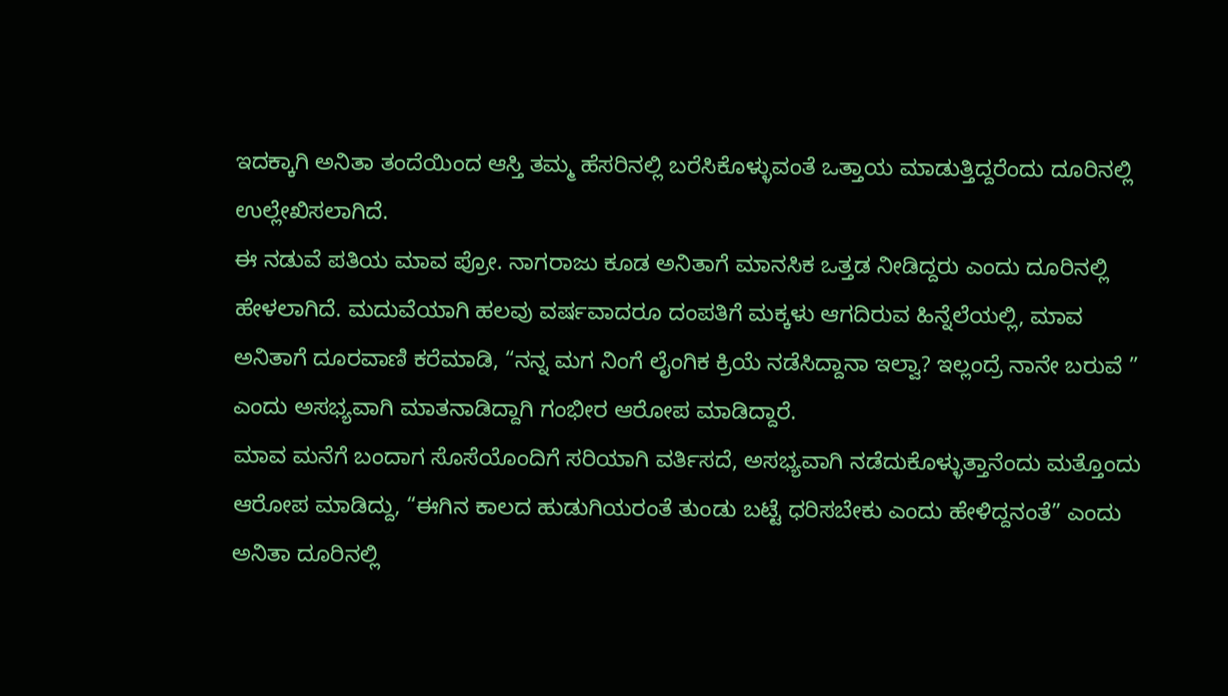ಇದಕ್ಕಾಗಿ ಅನಿತಾ ತಂದೆಯಿಂದ ಆಸ್ತಿ ತಮ್ಮ ಹೆಸರಿನಲ್ಲಿ ಬರೆಸಿಕೊಳ್ಳುವಂತೆ ಒತ್ತಾಯ ಮಾಡುತ್ತಿದ್ದರೆಂದು ದೂರಿನಲ್ಲಿ ಉಲ್ಲೇಖಿಸಲಾಗಿದೆ.
ಈ ನಡುವೆ ಪತಿಯ ಮಾವ ಪ್ರೋ. ನಾಗರಾಜು ಕೂಡ ಅನಿತಾಗೆ ಮಾನಸಿಕ ಒತ್ತಡ ನೀಡಿದ್ದರು ಎಂದು ದೂರಿನಲ್ಲಿ ಹೇಳಲಾಗಿದೆ. ಮದುವೆಯಾಗಿ ಹಲವು ವರ್ಷವಾದರೂ ದಂಪತಿಗೆ ಮಕ್ಕಳು ಆಗದಿರುವ ಹಿನ್ನೆಲೆಯಲ್ಲಿ, ಮಾವ ಅನಿತಾಗೆ ದೂರವಾಣಿ ಕರೆಮಾಡಿ, “ನನ್ನ ಮಗ ನಿಂಗೆ ಲೈಂಗಿಕ ಕ್ರಿಯೆ ನಡೆಸಿದ್ದಾನಾ ಇಲ್ವಾ? ಇಲ್ಲಂದ್ರೆ ನಾನೇ ಬರುವೆ ”
ಎಂದು ಅಸಭ್ಯವಾಗಿ ಮಾತನಾಡಿದ್ದಾಗಿ ಗಂಭೀರ ಆರೋಪ ಮಾಡಿದ್ದಾರೆ.
ಮಾವ ಮನೆಗೆ ಬಂದಾಗ ಸೊಸೆಯೊಂದಿಗೆ ಸರಿಯಾಗಿ ವರ್ತಿಸದೆ, ಅಸಭ್ಯವಾಗಿ ನಡೆದುಕೊಳ್ಳುತ್ತಾನೆಂದು ಮತ್ತೊಂದು ಆರೋಪ ಮಾಡಿದ್ದು, “ಈಗಿನ ಕಾಲದ ಹುಡುಗಿಯರಂತೆ ತುಂಡು ಬಟ್ಟೆ ಧರಿಸಬೇಕು ಎಂದು ಹೇಳಿದ್ದನಂತೆ” ಎಂದು ಅನಿತಾ ದೂರಿನಲ್ಲಿ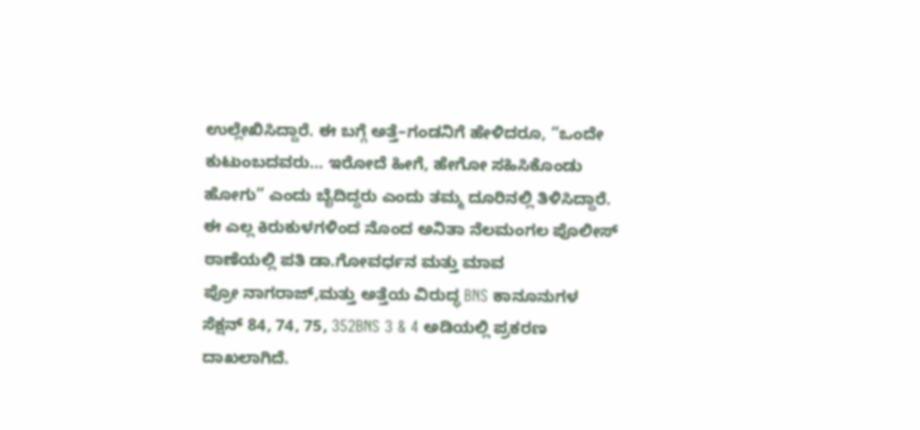ಉಲ್ಲೇಖಿಸಿದ್ದಾರೆ. ಈ ಬಗ್ಗೆ ಅತ್ತೆ–ಗಂಡನಿಗೆ ಹೇಳಿದರೂ, “ಒಂದೇ ಕುಟುಂಬದವರು… ಇರೋದೆ ಹೀಗೆ, ಹೇಗೋ ಸಹಿಸಿಕೊಂಡು ಹೋಗು” ಎಂದು ಬೈದಿದ್ದರು ಎಂದು ತಮ್ಮ ದೂರಿನಲ್ಲಿ ತಿಳಿಸಿದ್ದಾರೆ.
ಈ ಎಲ್ಲ ಕಿರುಕುಳಗಳಿಂದ ನೊಂದ ಅನಿತಾ ನೆಲಮಂಗಲ ಪೊಲೀಸ್ ಠಾಣೆಯಲ್ಲಿ ಪತಿ ಡಾ.ಗೋವರ್ಧನ ಮತ್ತು ಮಾವ
ಪ್ರೋ ನಾಗರಾಜ್,ಮತ್ತು ಅತ್ತೆಯ ವಿರುದ್ಧ BNS ಕಾನೂನುಗಳ ಸೆಕ್ಷನ್ 84, 74, 75, 352BNS 3 & 4 ಅಡಿಯಲ್ಲಿ ಪ್ರಕರಣ ದಾಖಲಾಗಿದೆ.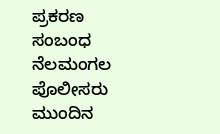ಪ್ರಕರಣ ಸಂಬಂಧ ನೆಲಮಂಗಲ ಪೊಲೀಸರು ಮುಂದಿನ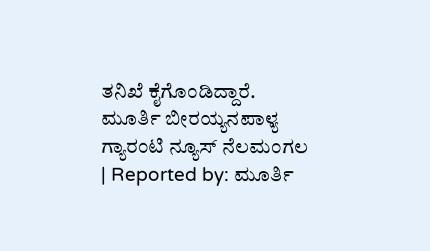ತನಿಖೆ ಕೈಗೊಂಡಿದ್ದಾರೆ.
ಮೂರ್ತಿ ಬೀರಯ್ಯನಪಾಳ್ಯ ಗ್ಯಾರಂಟಿ ನ್ಯೂಸ್ ನೆಲಮಂಗಲ
| Reported by: ಮೂರ್ತಿ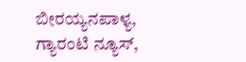ಬೀರಯ್ಯನಪಾಳ್ಯ, ಗ್ಯಾರಂಟಿ ನ್ಯೂಸ್,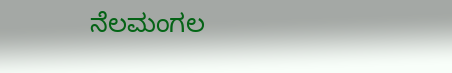ನೆಲಮಂಗಲ